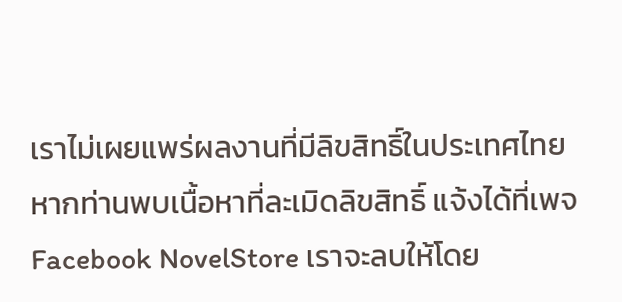เราไม่เผยแพร่ผลงานที่มีลิขสิทธิ์ในประเทศไทย หากท่านพบเนื้อหาที่ละเมิดลิขสิทธิ์ แจ้งได้ที่เพจ Facebook NovelStore เราจะลบให้โดย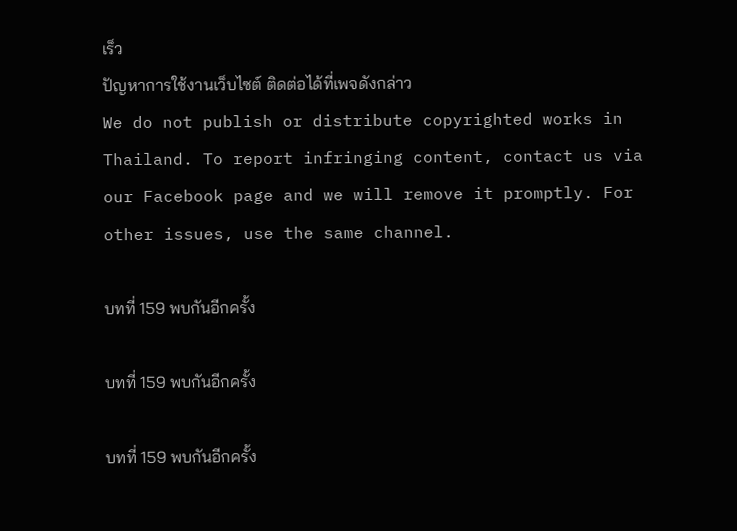เร็ว
ปัญหาการใช้งานเว็บไซต์ ติดต่อได้ที่เพจดังกล่าว
We do not publish or distribute copyrighted works in Thailand. To report infringing content, contact us via our Facebook page and we will remove it promptly. For other issues, use the same channel.

บทที่ 159 พบกันอีกครั้ง

บทที่ 159 พบกันอีกครั้ง

บทที่ 159 พบกันอีกครั้ง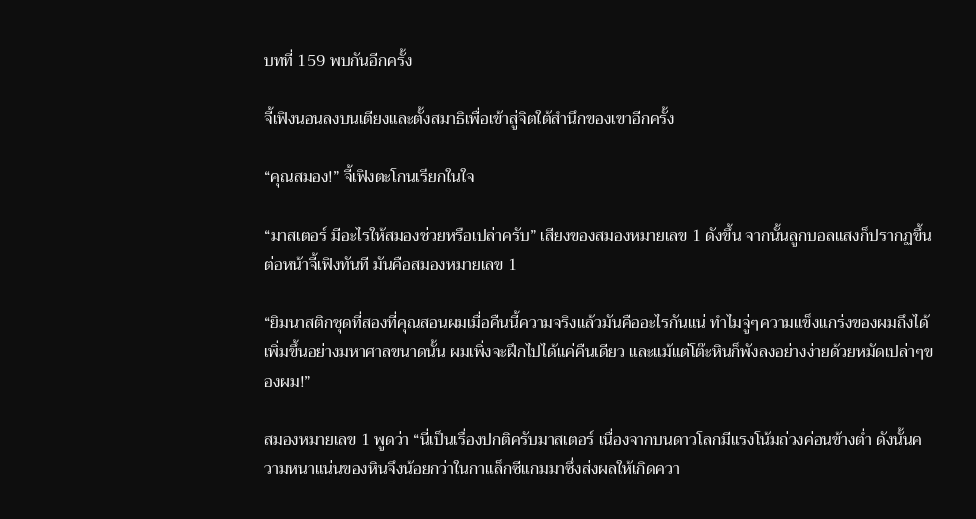บทที่ 159 พบกันอีกครั้ง

จี้เฟิงนอนลงบนเตียงและตั้งสมาธิเพื่อเข้าสู่จิตใต้สำนึกของเขาอีกครั้ง

“คุณสมอง!” จี้เฟิงตะโกนเรียกในใจ

“มาสเตอร์ มีอะไรให้สมองช่วยหรือเปล่าครับ” เสียงของสมองหมายเลข 1 ดังขึ้น จากนั้นลูกบอลแสงก็ปรากฏขึ้นต่อหน้าจี้เฟิงทันที มันคือสมองหมายเลข 1

“ยิมนาสติกชุดที่สองที่คุณสอนผมเมื่อคืนนี้ความจริงแล้วมันคืออะไรกันแน่ ทำไมจู่ๆความแข็งแกร่งของผมถึงได้เพิ่มขึ้นอย่างมหาศาลขนาดนั้น ผมเพิ่งจะฝึกไปได้แค่คืนเดียว และแม้แต่โต๊ะหินก็พังลงอย่างง่ายด้วยหมัดเปล่าๆของผม!”

สมองหมายเลข 1 พูดว่า “นี่เป็นเรื่องปกติครับมาสเตอร์ เนื่องจากบนดาวโลกมีแรงโน้มถ่วงค่อนข้างต่ำ ดังนั้นความหนาแน่นของหินจึงน้อยกว่าในกาแล็กซีแกมมาซึ่งส่งผลให้เกิดควา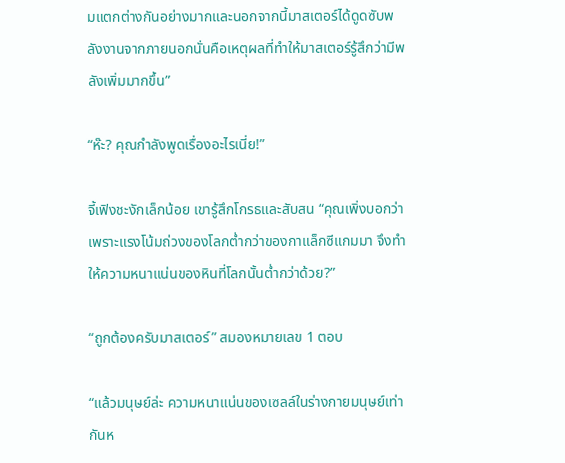มแตกต่างกันอย่างมากและนอกจากนี้มาสเตอร์ได้ดูดซับพลังงานจากภายนอกนั่นคือเหตุผลที่ทำให้มาสเตอร์รู้สึกว่ามีพลังเพิ่มมากขึ้น”

“ห๊ะ? คุณกำลังพูดเรื่องอะไรเนี่ย!”

จี้เฟิงชะงักเล็กน้อย เขารู้สึกโกรธและสับสน “คุณเพิ่งบอกว่า เพราะแรงโน้มถ่วงของโลกต่ำกว่าของกาแล็กซีแกมมา จึงทำให้ความหนาแน่นของหินที่โลกนั้นต่ำกว่าด้วย?”

“ถูกต้องครับมาสเตอร์” สมองหมายเลข 1 ตอบ

“แล้วมนุษย์ล่ะ ความหนาแน่นของเซลล์ในร่างกายมนุษย์เท่ากันห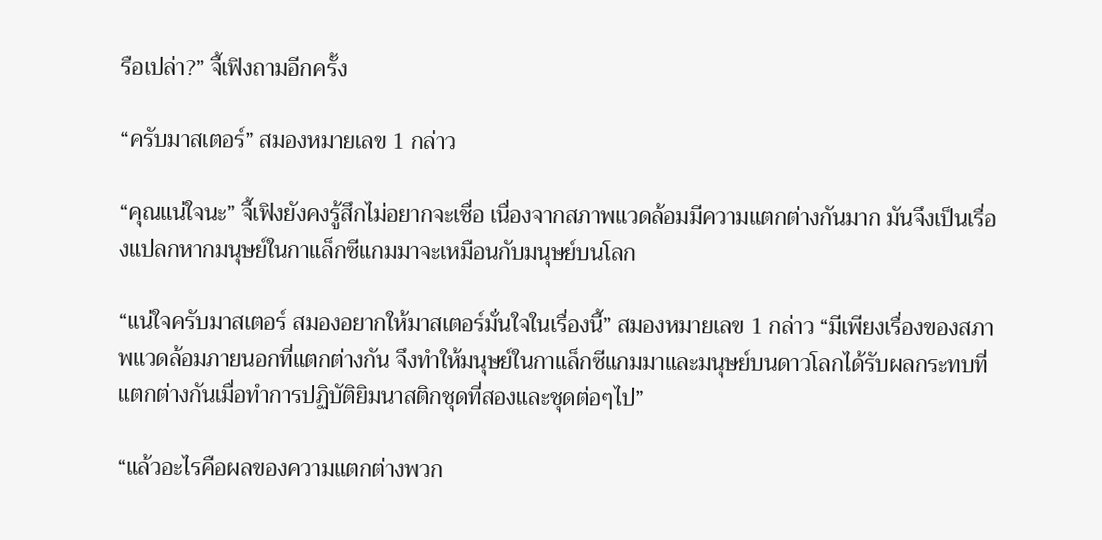รือเปล่า?” จี้เฟิงถามอีกครั้ง

“ครับมาสเตอร์” สมองหมายเลข 1 กล่าว

“คุณแน่ใจนะ” จี้เฟิงยังคงรู้สึกไม่อยากจะเชื่อ เนื่องจากสภาพแวดล้อมมีความแตกต่างกันมาก มันจึงเป็นเรื่องแปลกหากมนุษย์ในกาแล็กซีแกมมาจะเหมือนกับมนุษย์บนโลก

“แน่ใจครับมาสเตอร์ สมองอยากให้มาสเตอร์มั่นใจในเรื่องนี้” สมองหมายเลข 1 กล่าว “มีเพียงเรื่องของสภาพแวดล้อมภายนอกที่แตกต่างกัน จึงทำให้มนุษย์ในกาแล็กซีแกมมาและมนุษย์บนดาวโลกได้รับผลกระทบที่แตกต่างกันเมื่อทำการปฏิบัติยิมนาสติกชุดที่สองและชุดต่อๆไป”

“แล้วอะไรคือผลของความแตกต่างพวก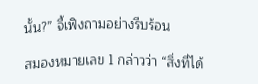นั้น?” จี้เฟิงถามอย่างรีบร้อน

สมองหมายเลข 1 กล่าวว่า “สิ่งที่ได้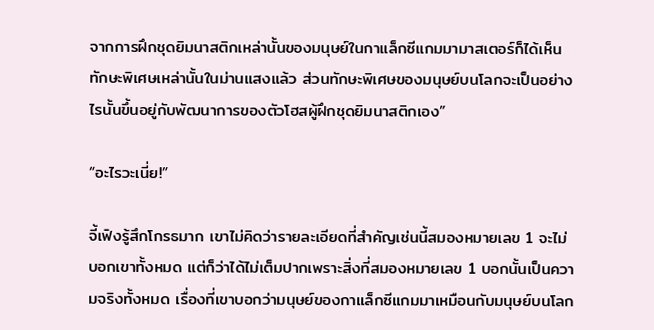จากการฝึกชุดยิมนาสติกเหล่านั้นของมนุษย์ในกาแล็กซีแกมมามาสเตอร์ก็ได้เห็นทักษะพิเศษเหล่านั้นในม่านแสงแล้ว ส่วนทักษะพิเศษของมนุษย์บนโลกจะเป็นอย่างไรนั้นขึ้นอยู่กับพัฒนาการของตัวโฮสผู้ฝึกชุดยิมนาสติกเอง”

“อะไรวะเนี่ย!”

จี้เฟิงรู้สึกโกรธมาก เขาไม่คิดว่ารายละเอียดที่สำคัญเช่นนี้สมองหมายเลข 1 จะไม่บอกเขาทั้งหมด แต่ก็ว่าได้ไม่เต็มปากเพราะสิ่งที่สมองหมายเลข 1 บอกนั้นเป็นความจริงทั้งหมด เรื่องที่เขาบอกว่ามนุษย์ของกาแล็กซีแกมมาเหมือนกับมนุษย์บนโลก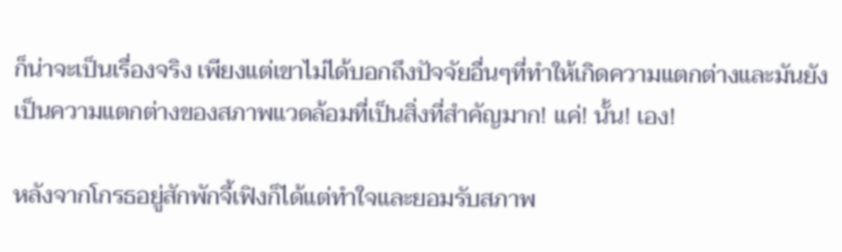ก็น่าจะเป็นเรื่องจริง เพียงแต่เขาไม่ได้บอกถึงปัจจัยอื่นๆที่ทำให้เกิดความแตกต่างและมันยังเป็นความแตกต่างของสภาพแวดล้อมที่เป็นสิ่งที่สำคัญมาก! แค่! นั้น! เอง!

หลังจากโกรธอยู่สักพักจี้เฟิงก็ได้แต่ทำใจและยอมรับสภาพ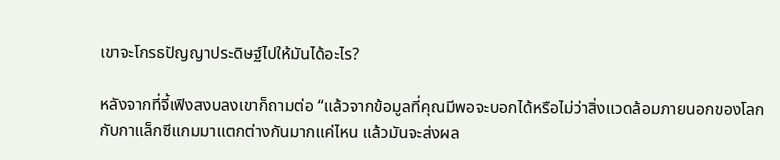เขาจะโกรธปัญญาประดิษฐ์ไปให้มันได้อะไร?

หลังจากที่จี้เฟิงสงบลงเขาก็ถามต่อ “แล้วจากข้อมูลที่คุณมีพอจะบอกได้หรือไม่ว่าสิ่งแวดล้อมภายนอกของโลกกับกาแล็กซีแกมมาแตกต่างกันมากแค่ไหน แล้วมันจะส่งผล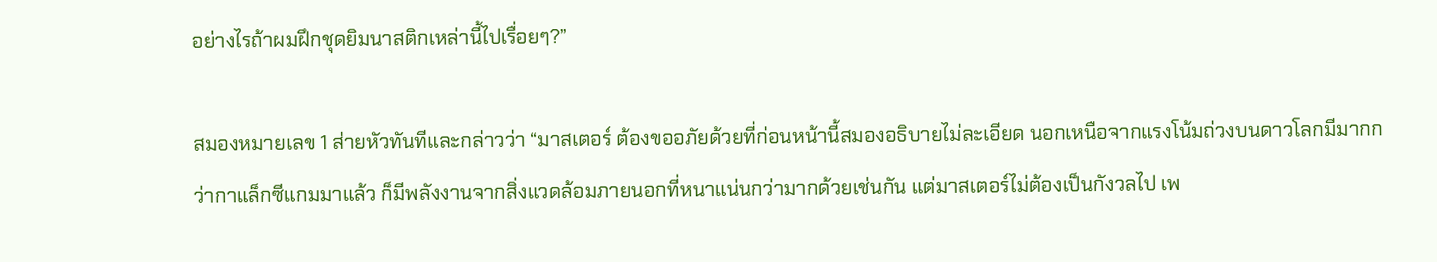อย่างไรถ้าผมฝึกชุดยิมนาสติกเหล่านี้ไปเรื่อยๆ?”

สมองหมายเลข 1 ส่ายหัวทันทีและกล่าวว่า “มาสเตอร์ ต้องขออภัยด้วยที่ก่อนหน้านี้สมองอธิบายไม่ละเอียด นอกเหนือจากแรงโน้มถ่วงบนดาวโลกมีมากกว่ากาแล็กซีแกมมาแล้ว ก็มีพลังงานจากสิ่งแวดล้อมภายนอกที่หนาแน่นกว่ามากด้วยเช่นกัน แต่มาสเตอร์ไม่ต้องเป็นกังวลไป เพ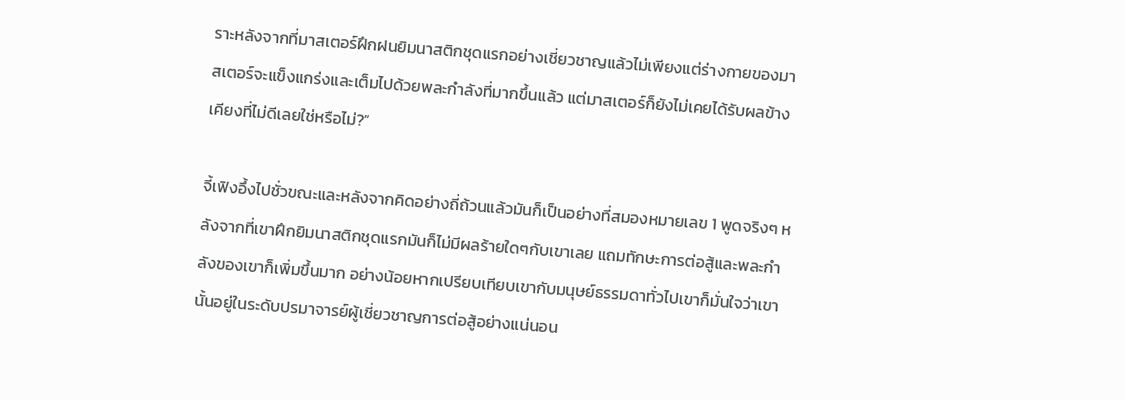ราะหลังจากที่มาสเตอร์ฝึกฝนยิมนาสติกชุดแรกอย่างเชี่ยวชาญแล้วไม่เพียงแต่ร่างกายของมาสเตอร์จะแข็งแกร่งและเต็มไปด้วยพละกำลังที่มากขึ้นแล้ว แต่มาสเตอร์ก็ยังไม่เคยได้รับผลข้างเคียงที่ไม่ดีเลยใช่หรือไม่?”

จี้เฟิงอึ้งไปชั่วขณะและหลังจากคิดอย่างถี่ถ้วนแล้วมันก็เป็นอย่างที่สมองหมายเลข 1 พูดจริงๆ หลังจากที่เขาฝึกยิมนาสติกชุดแรกมันก็ไม่มีผลร้ายใดๆกับเขาเลย แถมทักษะการต่อสู้และพละกำลังของเขาก็เพิ่มขึ้นมาก อย่างน้อยหากเปรียบเทียบเขากับมนุษย์ธรรมดาทั่วไปเขาก็มั่นใจว่าเขานั้นอยู่ในระดับปรมาจารย์ผู้เชี่ยวชาญการต่อสู้อย่างแน่นอน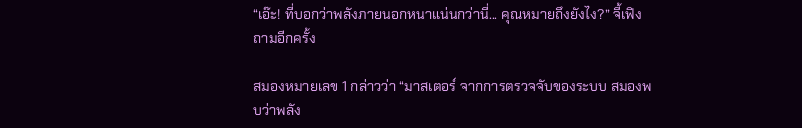“เอ๊ะ! ที่บอกว่าพลังภายนอกหนาแน่นกว่านี่... คุณหมายถึงยังไง?” จี้เฟิงถามอีกครั้ง

สมองหมายเลข 1 กล่าวว่า “มาสเตอร์ จากการตรวจจับของระบบ สมองพบว่าพลัง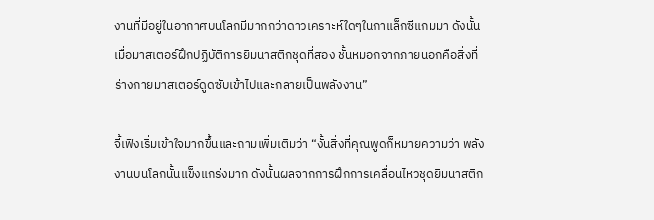งานที่มีอยู่ในอากาศบนโลกมีมากกว่าดาวเคราะห์ใดๆในกาแล็กซีแกมมา ดังนั้นเมื่อมาสเตอร์ฝึกปฏิบัติการยิมนาสติกชุดที่สอง ชั้นหมอกจากภายนอกคือสิ่งที่ร่างกายมาสเตอร์ดูดซับเข้าไปและกลายเป็นพลังงาน”

จี้เฟิงเริ่มเข้าใจมากขึ้นและถามเพิ่มเติมว่า “งั้นสิ่งที่คุณพูดก็หมายความว่า พลังงานบนโลกนั้นแข็งแกร่งมาก ดังนั้นผลจากการฝึกการเคลื่อนไหวชุดยิมนาสติก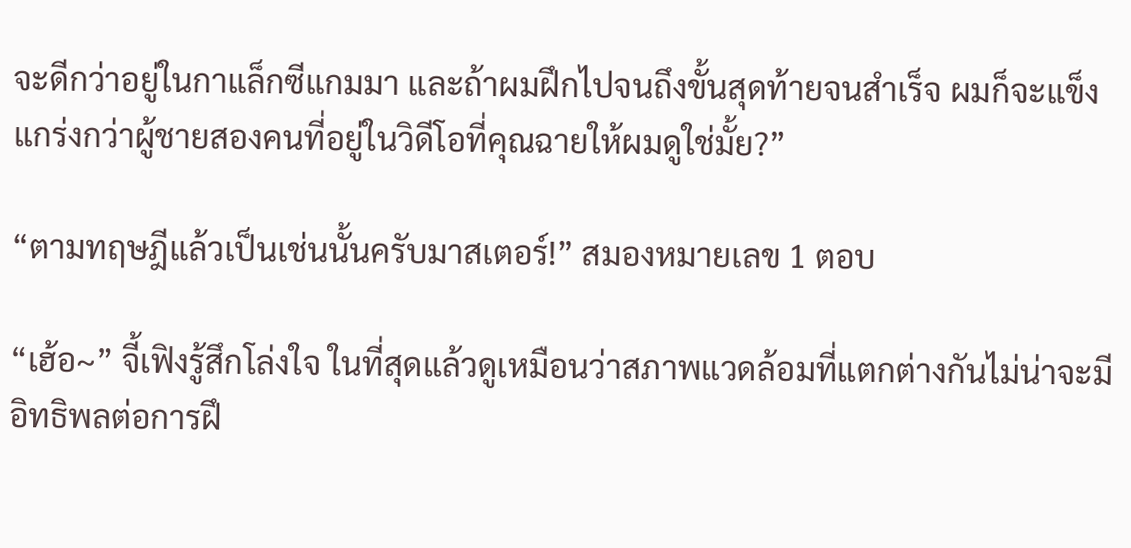จะดีกว่าอยู่ในกาแล็กซีแกมมา และถ้าผมฝึกไปจนถึงขั้นสุดท้ายจนสำเร็จ ผมก็จะแข็งแกร่งกว่าผู้ชายสองคนที่อยู่ในวิดีโอที่คุณฉายให้ผมดูใช่มั้ย?”

“ตามทฤษฎีแล้วเป็นเช่นนั้นครับมาสเตอร์!” สมองหมายเลข 1 ตอบ

“เฮ้อ~” จี้เฟิงรู้สึกโล่งใจ ในที่สุดแล้วดูเหมือนว่าสภาพแวดล้อมที่แตกต่างกันไม่น่าจะมีอิทธิพลต่อการฝึ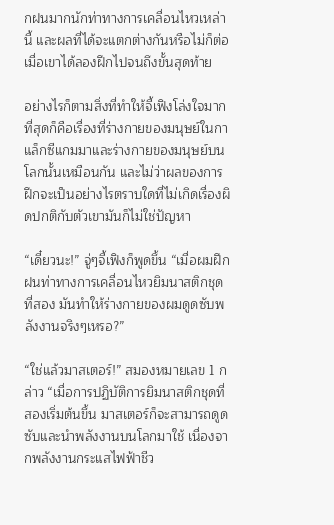กฝนมากนักท่าทางการเคลื่อนไหวเหล่านี้ และผลที่ได้จะแตกต่างกันหรือไม่ก็ต่อเมื่อเขาได้ลองฝึกไปจนถึงขั้นสุดท้าย

อย่างไรก็ตามสิ่งที่ทำให้จี้เฟิงโล่งใจมากที่สุดก็คือเรื่องที่ร่างกายของมนุษย์ในกาแล็กซีแกมมาและร่างกายของมนุษย์บนโลกนั้นเหมือนกัน และไม่ว่าผลของการฝึกจะเป็นอย่างไรตราบใดที่ไม่เกิดเรื่องผิดปกติกับตัวเขามันก็ไม่ใช่ปัญหา

“เดี๋ยวนะ!” จู่ๆจี้เฟิงก็พูดขึ้น “เมื่อผมฝึกฝนท่าทางการเคลื่อนไหวยิมนาสติกชุดที่สอง มันทำให้ร่างกายของผมดูดซับพลังงานจริงๆเหรอ?”

“ใช่แล้วมาสเตอร์!” สมองหมายเลข 1 กล่าว “เมื่อการปฏิบัติการยิมนาสติกชุดที่สองเริ่มต้นขึ้น มาสเตอร์ก็จะสามารถดูดซับและนำพลังงานบนโลกมาใช้ เนื่องจากพลังงานกระแสไฟฟ้าชีว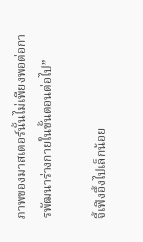ภาพของมาสเตอร์นั้นไม่เพียงพอต่อการพัฒนาร่างกายในขั้นตอนต่อไป”

จี้เฟิงอึ้งไปเล็กน้อย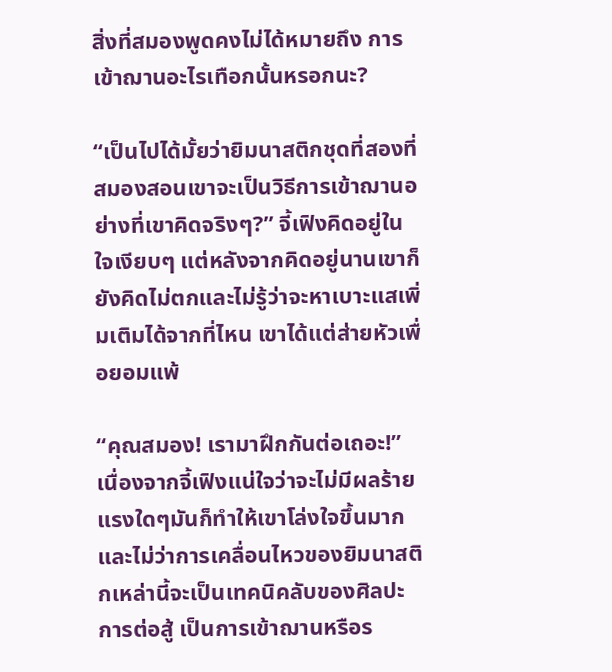สิ่งที่สมองพูดคงไม่ได้หมายถึง การเข้าฌานอะไรเทือกนั้นหรอกนะ?

“เป็นไปได้มั้ยว่ายิมนาสติกชุดที่สองที่สมองสอนเขาจะเป็นวิธีการเข้าฌานอย่างที่เขาคิดจริงๆ?” จี้เฟิงคิดอยู่ในใจเงียบๆ แต่หลังจากคิดอยู่นานเขาก็ยังคิดไม่ตกและไม่รู้ว่าจะหาเบาะแสเพิ่มเติมได้จากที่ไหน เขาได้แต่ส่ายหัวเพื่อยอมแพ้

“คุณสมอง! เรามาฝึกกันต่อเถอะ!”  เนื่องจากจี้เฟิงแน่ใจว่าจะไม่มีผลร้ายแรงใดๆมันก็ทำให้เขาโล่งใจขึ้นมาก และไม่ว่าการเคลื่อนไหวของยิมนาสติกเหล่านี้จะเป็นเทคนิคลับของศิลปะการต่อสู้ เป็นการเข้าฌานหรือร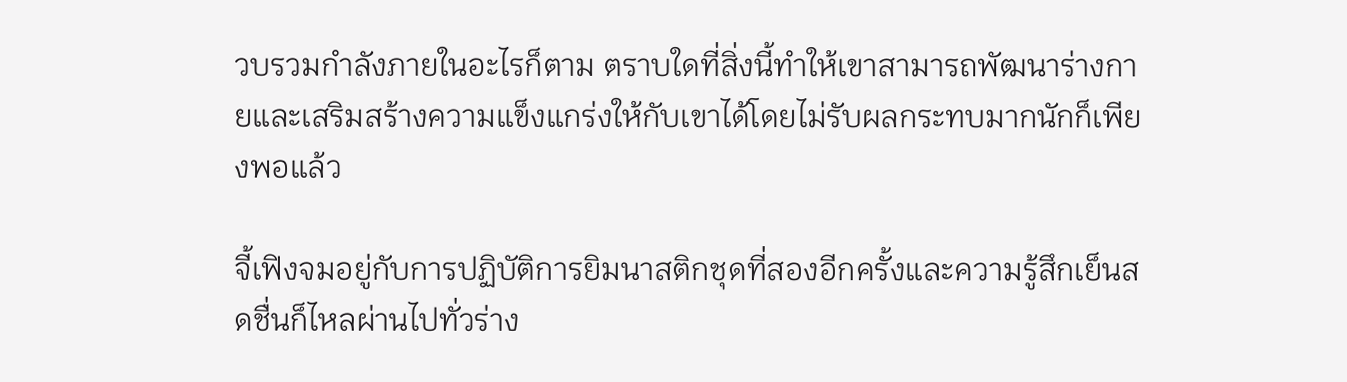วบรวมกำลังภายในอะไรก็ตาม ตราบใดที่สิ่งนี้ทำให้เขาสามารถพัฒนาร่างกายและเสริมสร้างความแข็งแกร่งให้กับเขาได้โดยไม่รับผลกระทบมากนักก็เพียงพอแล้ว

จี้เฟิงจมอยู่กับการปฏิบัติการยิมนาสติกชุดที่สองอีกครั้งและความรู้สึกเย็นสดชื่นก็ไหลผ่านไปทั่วร่าง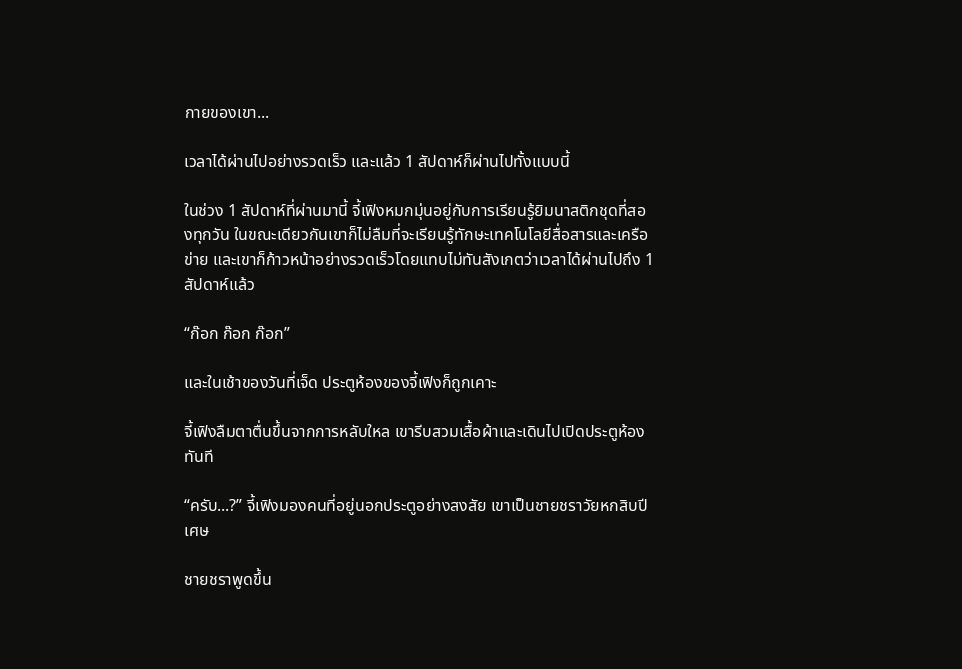กายของเขา...

เวลาได้ผ่านไปอย่างรวดเร็ว และแล้ว 1 สัปดาห์ก็ผ่านไปทั้งแบบนี้

ในช่วง 1 สัปดาห์ที่ผ่านมานี้ จี้เฟิงหมกมุ่นอยู่กับการเรียนรู้ยิมนาสติกชุดที่สองทุกวัน ในขณะเดียวกันเขาก็ไม่ลืมที่จะเรียนรู้ทักษะเทคโนโลยีสื่อสารและเครือข่าย และเขาก็ก้าวหน้าอย่างรวดเร็วโดยแทบไม่ทันสังเกตว่าเวลาได้ผ่านไปถึง 1 สัปดาห์แล้ว

“ก๊อก ก๊อก ก๊อก”

และในเช้าของวันที่เจ็ด ประตูห้องของจี้เฟิงก็ถูกเคาะ

จี้เฟิงลืมตาตื่นขึ้นจากการหลับใหล เขารีบสวมเสื้อผ้าและเดินไปเปิดประตูห้องทันที

“ครับ...?” จี้เฟิงมองคนที่อยู่นอกประตูอย่างสงสัย เขาเป็นชายชราวัยหกสิบปีเศษ

ชายชราพูดขึ้น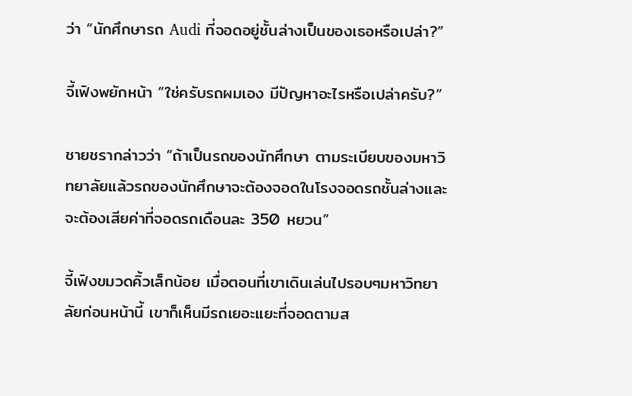ว่า “นักศึกษารถ Audi ที่จอดอยู่ชั้นล่างเป็นของเธอหรือเปล่า?”

จี้เฟิงพยักหน้า “ใช่ครับรถผมเอง มีปัญหาอะไรหรือเปล่าครับ?”

ชายชรากล่าวว่า “ถ้าเป็นรถของนักศึกษา ตามระเบียบของมหาวิทยาลัยแล้วรถของนักศึกษาจะต้องจอดในโรงจอดรถชั้นล่างและจะต้องเสียค่าที่จอดรถเดือนละ 350 หยวน”

จี้เฟิงขมวดคิ้วเล็กน้อย เมื่อตอนที่เขาเดินเล่นไปรอบๆมหาวิทยาลัยก่อนหน้านี้ เขาก็เห็นมีรถเยอะแยะที่จอดตามส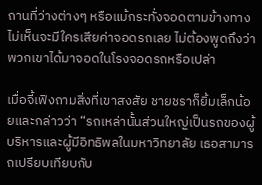ถานที่ว่างต่างๆ หรือแม้กระทั่งจอดตามข้างทาง ไม่เห็นจะมีใครเสียค่าจอดรถเลย ไม่ต้องพูดถึงว่าพวกเขาได้มาจอดในโรงจอดรถหรือเปล่า

เมื่อจี้เฟิงถามสิ่งที่เขาสงสัย ชายชราก็ยิ้มเล็กน้อยและกล่าวว่า “รถเหล่านั้นส่วนใหญ่เป็นรถของผู้บริหารและผู้มีอิทธิพลในมหาวิทยาลัย เธอสามารถเปรียบเทียบกับ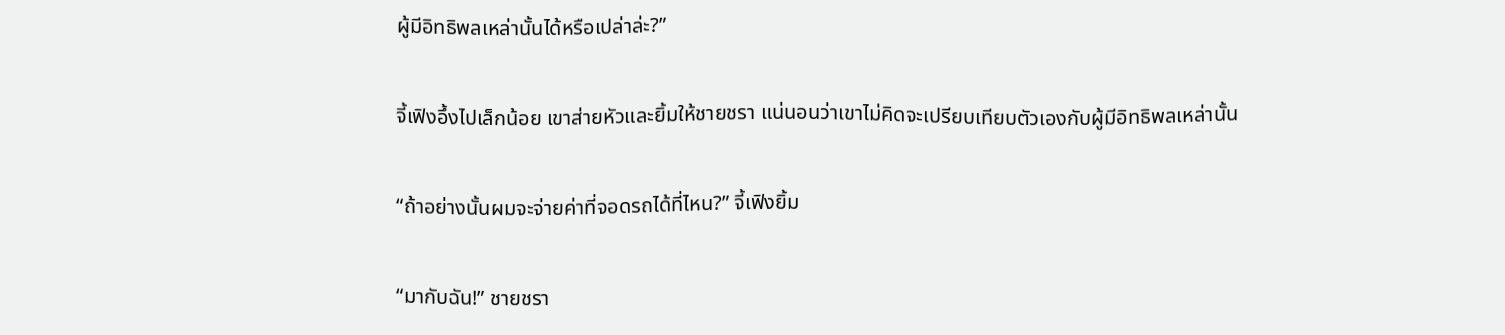ผู้มีอิทธิพลเหล่านั้นได้หรือเปล่าล่ะ?”

จี้เฟิงอึ้งไปเล็กน้อย เขาส่ายหัวและยิ้มให้ชายชรา แน่นอนว่าเขาไม่คิดจะเปรียบเทียบตัวเองกับผู้มีอิทธิพลเหล่านั้น

“ถ้าอย่างนั้นผมจะจ่ายค่าที่จอดรถได้ที่ไหน?” จี้เฟิงยิ้ม

“มากับฉัน!” ชายชรา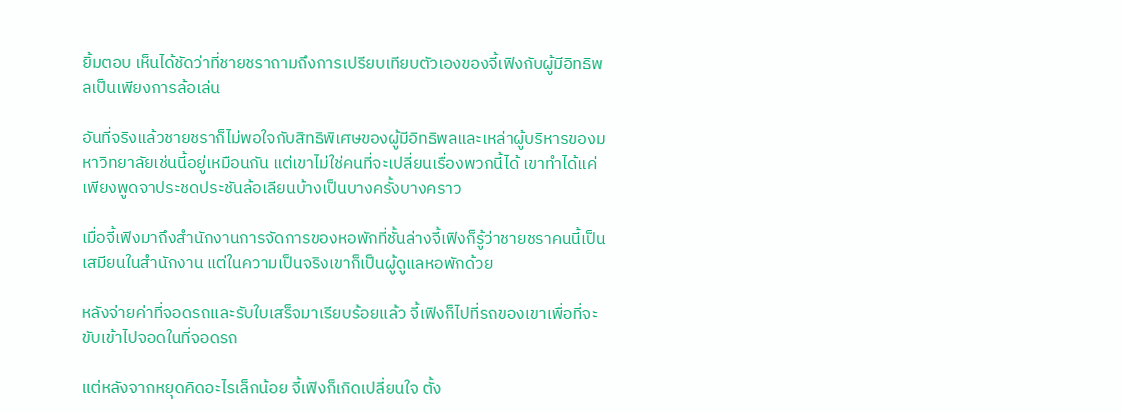ยิ้มตอบ เห็นได้ชัดว่าที่ชายชราถามถึงการเปรียบเทียบตัวเองของจี้เฟิงกับผู้มีอิทธิพลเป็นเพียงการล้อเล่น

อันที่จริงแล้วชายชราก็ไม่พอใจกับสิทธิพิเศษของผู้มีอิทธิพลและเหล่าผู้บริหารของมหาวิทยาลัยเช่นนี้อยู่เหมือนกัน แต่เขาไม่ใช่คนที่จะเปลี่ยนเรื่องพวกนี้ได้ เขาทำได้แค่เพียงพูดจาประชดประชันล้อเลียนบ้างเป็นบางครั้งบางคราว

เมื่อจี้เฟิงมาถึงสำนักงานการจัดการของหอพักที่ชั้นล่างจี้เฟิงก็รู้ว่าชายชราคนนี้เป็นเสมียนในสำนักงาน แต่ในความเป็นจริงเขาก็เป็นผู้ดูแลหอพักด้วย

หลังจ่ายค่าที่จอดรถและรับใบเสร็จมาเรียบร้อยแล้ว จี้เฟิงก็ไปที่รถของเขาเพื่อที่จะขับเข้าไปจอดในที่จอดรถ

แต่หลังจากหยุดคิดอะไรเล็กน้อย จี้เฟิงก็เกิดเปลี่ยนใจ ตั้ง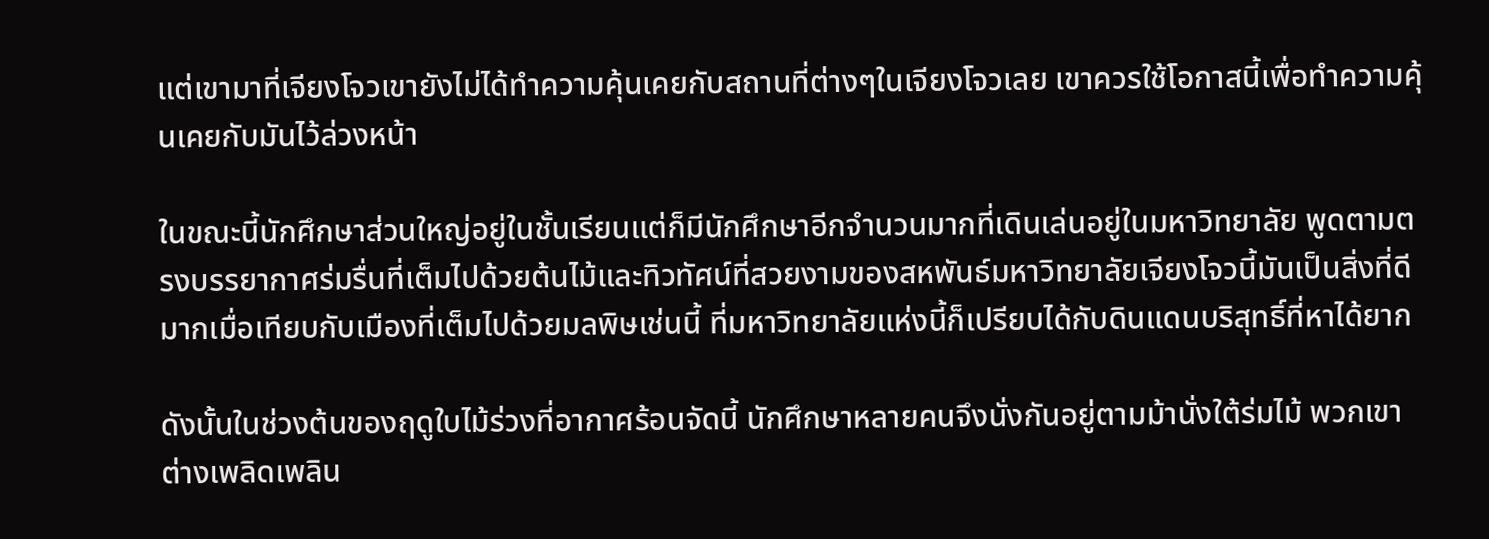แต่เขามาที่เจียงโจวเขายังไม่ได้ทำความคุ้นเคยกับสถานที่ต่างๆในเจียงโจวเลย เขาควรใช้โอกาสนี้เพื่อทำความคุ้นเคยกับมันไว้ล่วงหน้า

ในขณะนี้นักศึกษาส่วนใหญ่อยู่ในชั้นเรียนแต่ก็มีนักศึกษาอีกจำนวนมากที่เดินเล่นอยู่ในมหาวิทยาลัย พูดตามตรงบรรยากาศร่มรื่นที่เต็มไปด้วยต้นไม้และทิวทัศน์ที่สวยงามของสหพันธ์มหาวิทยาลัยเจียงโจวนี้มันเป็นสิ่งที่ดีมากเมื่อเทียบกับเมืองที่เต็มไปด้วยมลพิษเช่นนี้ ที่มหาวิทยาลัยแห่งนี้ก็เปรียบได้กับดินแดนบริสุทธิ์ที่หาได้ยาก

ดังนั้นในช่วงต้นของฤดูใบไม้ร่วงที่อากาศร้อนจัดนี้ นักศึกษาหลายคนจึงนั่งกันอยู่ตามม้านั่งใต้ร่มไม้ พวกเขาต่างเพลิดเพลิน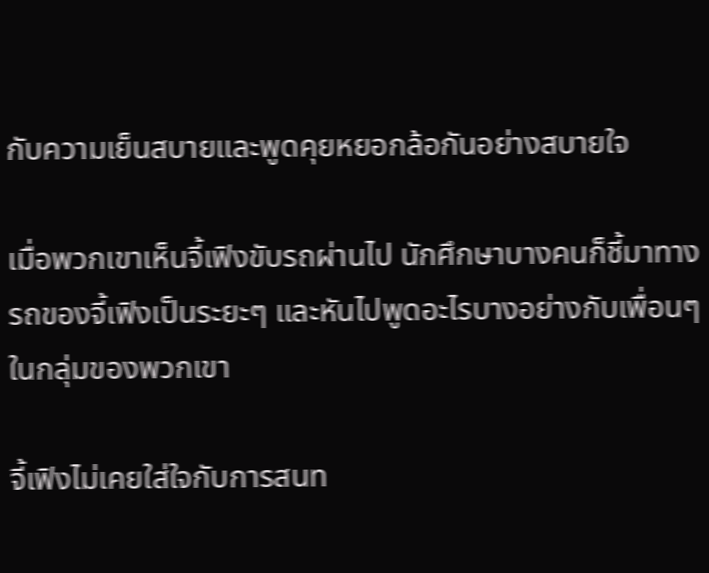กับความเย็นสบายและพูดคุยหยอกล้อกันอย่างสบายใจ

เมื่อพวกเขาเห็นจี้เฟิงขับรถผ่านไป นักศึกษาบางคนก็ชี้มาทางรถของจี้เฟิงเป็นระยะๆ และหันไปพูดอะไรบางอย่างกับเพื่อนๆในกลุ่มของพวกเขา

จี้เฟิงไม่เคยใส่ใจกับการสนท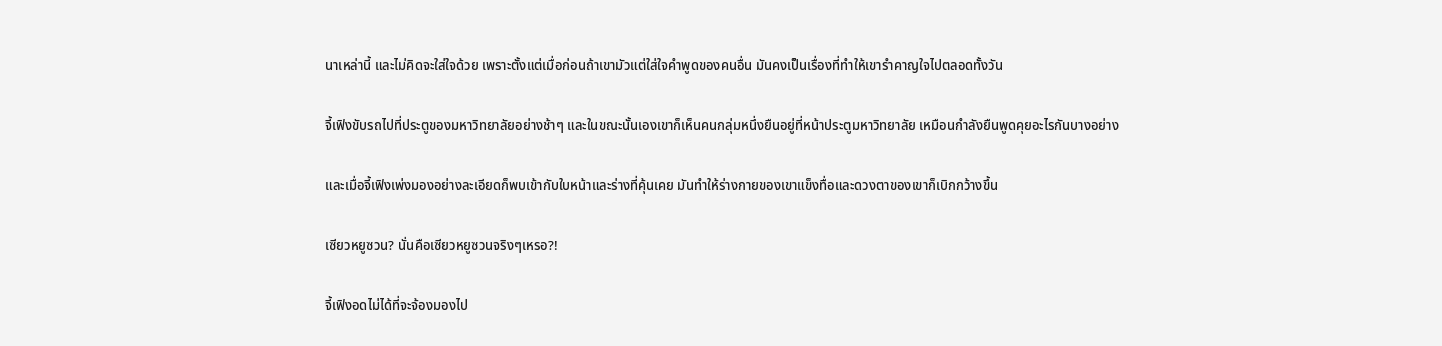นาเหล่านี้ และไม่คิดจะใส่ใจด้วย เพราะตั้งแต่เมื่อก่อนถ้าเขามัวแต่ใส่ใจคำพูดของคนอื่น มันคงเป็นเรื่องที่ทำให้เขารำคาญใจไปตลอดทั้งวัน

จี้เฟิงขับรถไปที่ประตูของมหาวิทยาลัยอย่างช้าๆ และในขณะนั้นเองเขาก็เห็นคนกลุ่มหนึ่งยืนอยู่ที่หน้าประตูมหาวิทยาลัย เหมือนกำลังยืนพูดคุยอะไรกันบางอย่าง

และเมื่อจี้เฟิงเพ่งมองอย่างละเอียดก็พบเข้ากับใบหน้าและร่างที่คุ้นเคย มันทำให้ร่างกายของเขาแข็งทื่อและดวงตาของเขาก็เบิกกว้างขึ้น

เซียวหยูซวน? นั่นคือเซียวหยูซวนจริงๆเหรอ?!

จี้เฟิงอดไม่ได้ที่จะจ้องมองไป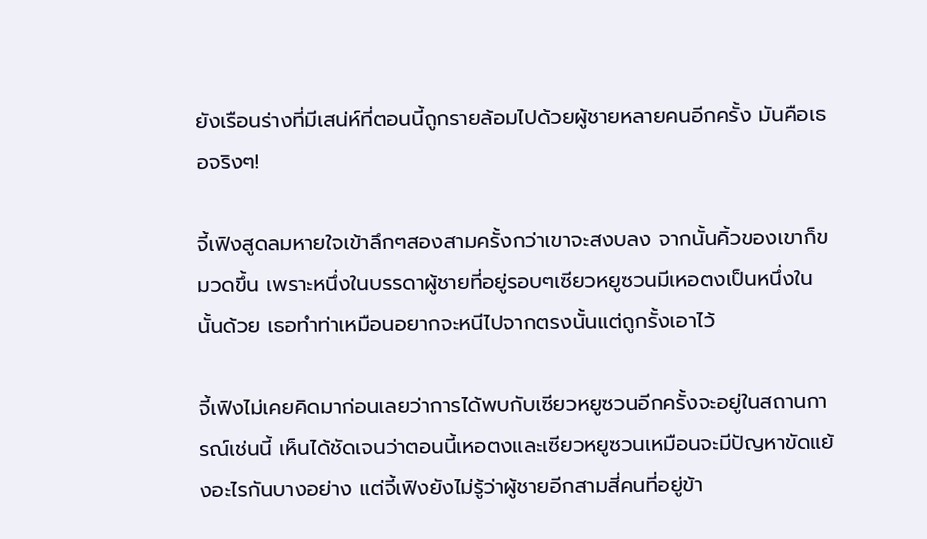ยังเรือนร่างที่มีเสน่ห์ที่ตอนนี้ถูกรายล้อมไปด้วยผู้ชายหลายคนอีกครั้ง มันคือเธอจริงๆ!

จี้เฟิงสูดลมหายใจเข้าลึกๆสองสามครั้งกว่าเขาจะสงบลง จากนั้นคิ้วของเขาก็ขมวดขึ้น เพราะหนึ่งในบรรดาผู้ชายที่อยู่รอบๆเซียวหยูซวนมีเหอตงเป็นหนึ่งในนั้นด้วย เธอทำท่าเหมือนอยากจะหนีไปจากตรงนั้นแต่ถูกรั้งเอาไว้

จี้เฟิงไม่เคยคิดมาก่อนเลยว่าการได้พบกับเซียวหยูซวนอีกครั้งจะอยู่ในสถานการณ์เช่นนี้ เห็นได้ชัดเจนว่าตอนนี้เหอตงและเซียวหยูซวนเหมือนจะมีปัญหาขัดแย้งอะไรกันบางอย่าง แต่จี้เฟิงยังไม่รู้ว่าผู้ชายอีกสามสี่คนที่อยู่ข้า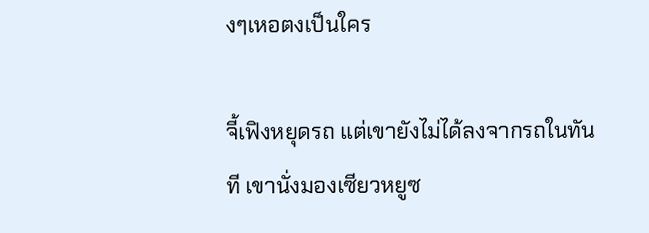งๆเหอตงเป็นใคร

จี้เฟิงหยุดรถ แต่เขายังไม่ได้ลงจากรถในทันที เขานั่งมองเซียวหยูซ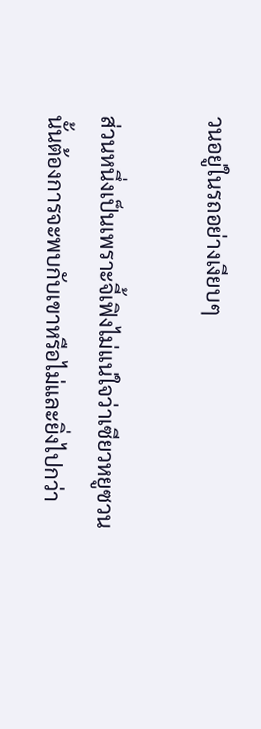วนอยู่ในรถอย่างเงียบๆ

ส่วนหนึ่งเป็นเพราะจี้เฟิงไม่แน่ใจว่าเซียวหยูซวนนั้นต้องการจะพบกับเขาหรือไม่และยิ่งไปกว่า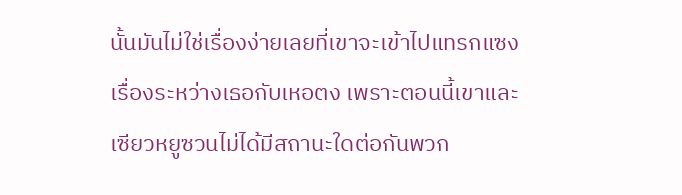นั้นมันไม่ใช่เรื่องง่ายเลยที่เขาจะเข้าไปแทรกแซงเรื่องระหว่างเธอกับเหอตง เพราะตอนนี้เขาและเซียวหยูซวนไม่ได้มีสถานะใดต่อกันพวก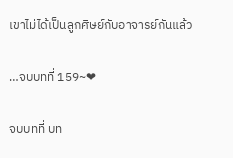เขาไม่ได้เป็นลูกศิษย์กับอาจารย์กันแล้ว

…จบบทที่ 159~❤

จบบทที่ บท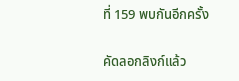ที่ 159 พบกันอีกครั้ง

คัดลอกลิงก์แล้ว